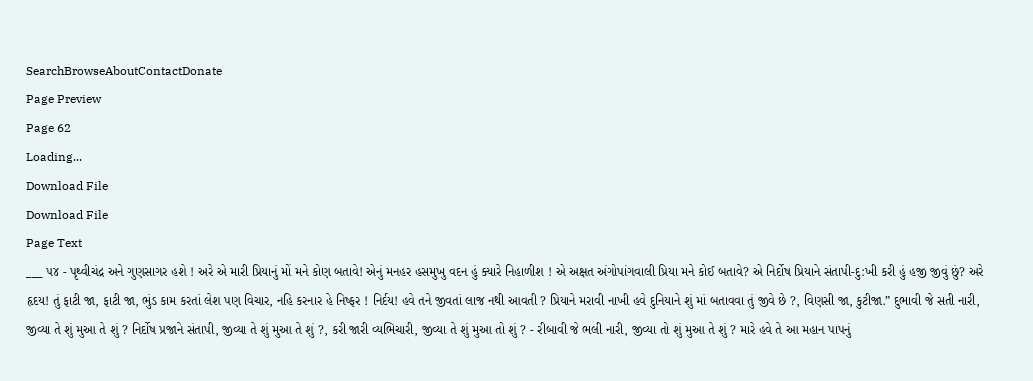SearchBrowseAboutContactDonate
Page Preview
Page 62
Loading...
Download File
Download File
Page Text
___ ૫૪ - પૃથ્વીચંદ્ર અને ગુણસાગર હશે ! અરે એ મારી પ્રિયાનું મોં મને કોણ બતાવે! એનું મનહર હસમુખુ વદન હું ક્યારે નિહાળીશ ! એ અક્ષત અંગોપાંગવાલી પ્રિયા મને કોઈ બતાવે? એ નિર્દોષ પ્રિયાને સંતાપી-દુ:ખી કરી હું હજી જીવું છું? અરે હૃદય! તું ફાટી જા, ફાટી જા, ભુંડ કામ કરતાં લેશ પણ વિચાર, નહિ કરનાર હે નિષ્ફર ! નિર્દય! હવે તને જીવતાં લાજ નથી આવતી ? પ્રિયાને મરાવી નાખી હવે દુનિયાને શું માં બતાવવા તું જીવે છે ?, વિણસી જા, કુટીજા.” દુભાવી જે સતી નારી, જીવ્યા તે શું મુઆ તે શું ? નિર્દોષ પ્રજાને સંતાપી, જીવ્યા તે શું મુઆ તે શું ?, કરી જારી વ્યભિચારી, જીવ્યા તે શું મુઆ તો શું ? - રીબાવી જે ભલી નારી, જીવ્યા તો શું મુઆ તે શું ? મારે હવે તે આ મહાન પાપનું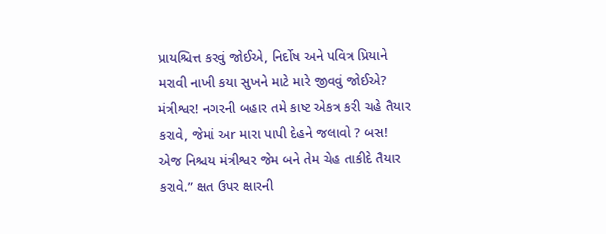પ્રાયશ્ચિત્ત કરવું જોઈએ, નિર્દોષ અને પવિત્ર પ્રિયાને મરાવી નાખી કયા સુખને માટે મારે જીવવું જોઈએ? મંત્રીશ્વર! નગરની બહાર તમે કાષ્ટ એકત્ર કરી ચહે તૈયાર કરાવે, જેમાં અr મારા પાપી દેહને જલાવો ? બસ! એજ નિશ્ચય મંત્રીશ્વર જેમ બને તેમ ચેહ તાકીદે તૈયાર કરાવે.” ક્ષત ઉપર ક્ષારની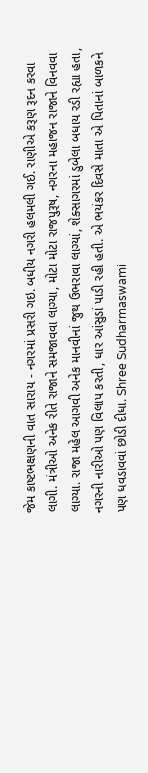જેમ કાષ્ટભક્ષણની વાત સારાય - નગરમાં પ્રસરી ગઇ. બધીય નગરી હલમલી ગઈ. રાણીએ કરૂણ રૂદન કરવા લાગી. મંત્રીઓ અનેક રીતે રાજાને સમજાવવા લાગ્યા, મોટા મોટા રાજપુરૂષ, નગરના મહાજન રાજાને વિનવવા લાગ્યા. રાજા મહેલ આગવી અનેક માનવીનાં જુથ ઉભરાવા લાગ્યાં, શેક્સાગરમાં ડુબેલા બધાય રડી રહ્યા હતા, નગરની નારીઓ પણ વિલાપ કરતી, ધાર આંસુડાં પાડી રહી હતી. એ ભયંકર દિવસે માતા એ પિતાનાં બાળકને પણ ધવડાવવાં છોડી દીધા. Shree Sudharmaswami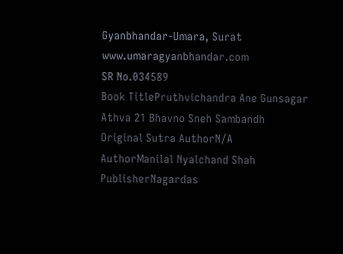Gyanbhandar-Umara, Surat www.umaragyanbhandar.com
SR No.034589
Book TitlePruthvichandra Ane Gunsagar Athva 21 Bhavno Sneh Sambandh
Original Sutra AuthorN/A
AuthorManilal Nyalchand Shah
PublisherNagardas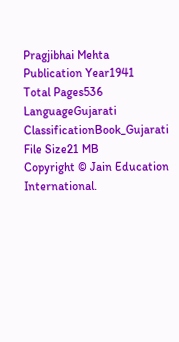Pragjibhai Mehta
Publication Year1941
Total Pages536
LanguageGujarati
ClassificationBook_Gujarati
File Size21 MB
Copyright © Jain Education International.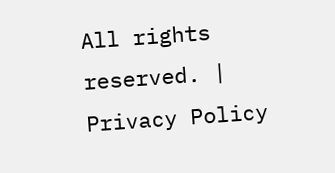All rights reserved. | Privacy Policy